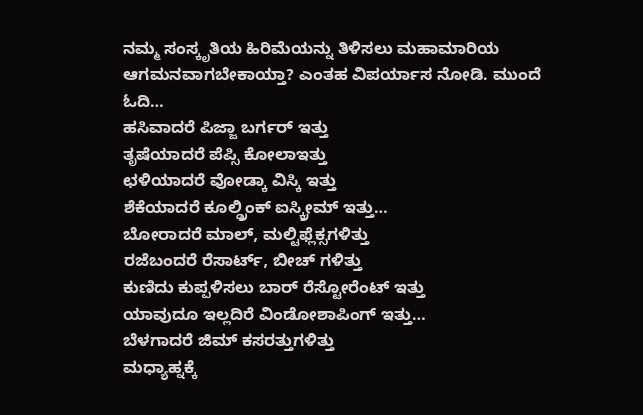ನಮ್ಮ ಸಂಸ್ಕೃತಿಯ ಹಿರಿಮೆಯನ್ನು ತಿಳಿಸಲು ಮಹಾಮಾರಿಯ ಆಗಮನವಾಗಬೇಕಾಯ್ತಾ? ಎಂತಹ ವಿಪರ್ಯಾಸ ನೋಡಿ. ಮುಂದೆ ಓದಿ…
ಹಸಿವಾದರೆ ಪಿಜ್ಜಾ ಬರ್ಗರ್ ಇತ್ತು
ತೃಷೆಯಾದರೆ ಪೆಪ್ಸಿ ಕೋಲಾಇತ್ತು
ಛಳಿಯಾದರೆ ವೋಡ್ಕಾ ವಿಸ್ಕಿ ಇತ್ತು
ಶೆಕೆಯಾದರೆ ಕೂಲ್ಡ್ರಿಂಕ್ ಐಸ್ಕ್ರೀಮ್ ಇತ್ತು…
ಬೋರಾದರೆ ಮಾಲ್, ಮಲ್ಟಿಫ್ಲೆಕ್ಸಗಳಿತ್ತು
ರಜೆಬಂದರೆ ರೆಸಾರ್ಟ್, ಬೀಚ್ ಗಳಿತ್ತು
ಕುಣಿದು ಕುಪ್ಪಳಿಸಲು ಬಾರ್ ರೆಸ್ಟೋರೆಂಟ್ ಇತ್ತು
ಯಾವುದೂ ಇಲ್ಲದಿರೆ ವಿಂಡೋಶಾಪಿಂಗ್ ಇತ್ತು…
ಬೆಳಗಾದರೆ ಜಿಮ್ ಕಸರತ್ತುಗಳಿತ್ತು
ಮಧ್ಯಾಹ್ನಕ್ಕೆ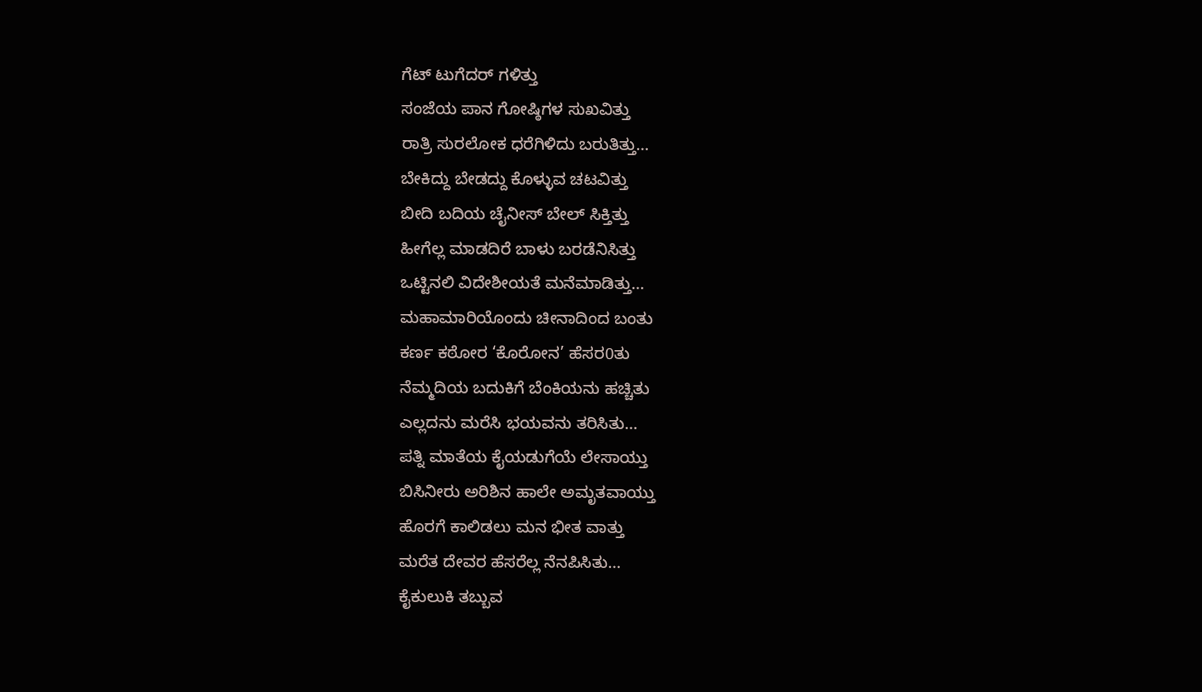ಗೆಟ್ ಟುಗೆದರ್ ಗಳಿತ್ತು
ಸಂಜೆಯ ಪಾನ ಗೋಷ್ಠಿಗಳ ಸುಖವಿತ್ತು
ರಾತ್ರಿ ಸುರಲೋಕ ಧರೆಗಿಳಿದು ಬರುತಿತ್ತು…
ಬೇಕಿದ್ದು ಬೇಡದ್ದು ಕೊಳ್ಳುವ ಚಟವಿತ್ತು
ಬೀದಿ ಬದಿಯ ಚೈನೀಸ್ ಬೇಲ್ ಸಿಕ್ತಿತ್ತು
ಹೀಗೆಲ್ಲ ಮಾಡದಿರೆ ಬಾಳು ಬರಡೆನಿಸಿತ್ತು
ಒಟ್ಟಿನಲಿ ವಿದೇಶೀಯತೆ ಮನೆಮಾಡಿತ್ತು…
ಮಹಾಮಾರಿಯೊಂದು ಚೀನಾದಿಂದ ಬಂತು
ಕರ್ಣ ಕಠೋರ ‘ಕೊರೋನ’ ಹೆಸರ0ತು
ನೆಮ್ಮದಿಯ ಬದುಕಿಗೆ ಬೆಂಕಿಯನು ಹಚ್ಚಿತು
ಎಲ್ಲದನು ಮರೆಸಿ ಭಯವನು ತರಿಸಿತು…
ಪತ್ನಿ ಮಾತೆಯ ಕೈಯಡುಗೆಯೆ ಲೇಸಾಯ್ತು
ಬಿಸಿನೀರು ಅರಿಶಿನ ಹಾಲೇ ಅಮೃತವಾಯ್ತು
ಹೊರಗೆ ಕಾಲಿಡಲು ಮನ ಭೀತ ವಾತ್ತು
ಮರೆತ ದೇವರ ಹೆಸರೆಲ್ಲ ನೆನಪಿಸಿತು…
ಕೈಕುಲುಕಿ ತಬ್ಬುವ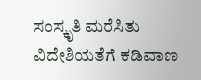ಸಂಸ್ಕೃತಿ ಮರೆಸಿತು
ವಿದೇಶಿಯತೆಗೆ ಕಡಿವಾಣ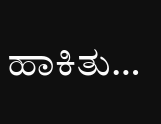ಹಾಕಿತು…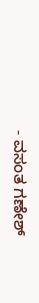- ವಸಂತ ಗಣೇಶ್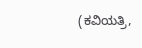(ಕವಿಯತ್ರಿ,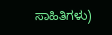ಸಾಹಿತಿಗಳು)